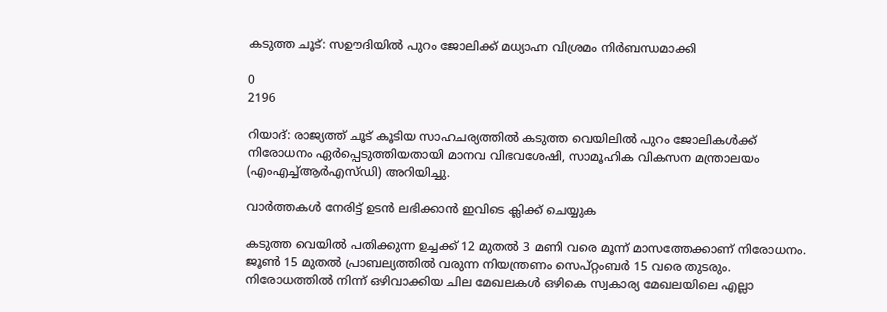കടുത്ത ചൂട്: സഊദിയിൽ പുറം ജോലിക്ക് മധ്യാഹ്ന വിശ്രമം നിർബന്ധമാക്കി

0
2196

റിയാദ്: രാജ്യത്ത് ചൂട് കൂടിയ സാഹചര്യത്തിൽ കടുത്ത വെയിലിൽ പുറം ജോലികൾക്ക് നിരോധനം ഏർപ്പെടുത്തിയതായി മാനവ വിഭവശേഷി, സാമൂഹിക വികസന മന്ത്രാലയം (എംഎച്ച്ആർഎസ്ഡി) അറിയിച്ചു.

വാർത്തകൾ നേരിട്ട് ഉടൻ ലഭിക്കാൻ ഇവിടെ ക്ലിക്ക് ചെയ്യുക

കടുത്ത വെയിൽ പതിക്കുന്ന ഉച്ചക്ക് 12 മുതൽ 3 മണി വരെ മൂന്ന് മാസത്തേക്കാണ് നിരോധനം. ജൂൺ 15 മുതൽ പ്രാബല്യത്തിൽ വരുന്ന നിയന്ത്രണം സെപ്റ്റംബർ 15 വരെ തുടരും. നിരോധത്തിൽ നിന്ന് ഒഴിവാക്കിയ ചില മേഖലകൾ ഒഴികെ സ്വകാര്യ മേഖലയിലെ എല്ലാ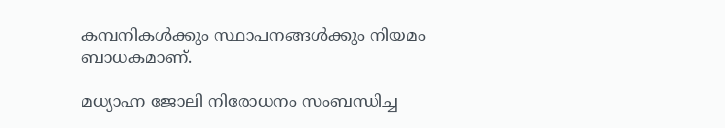കമ്പനികൾക്കും സ്ഥാപനങ്ങൾക്കും നിയമം ബാധകമാണ്.

മധ്യാഹ്ന ജോലി നിരോധനം സംബന്ധിച്ച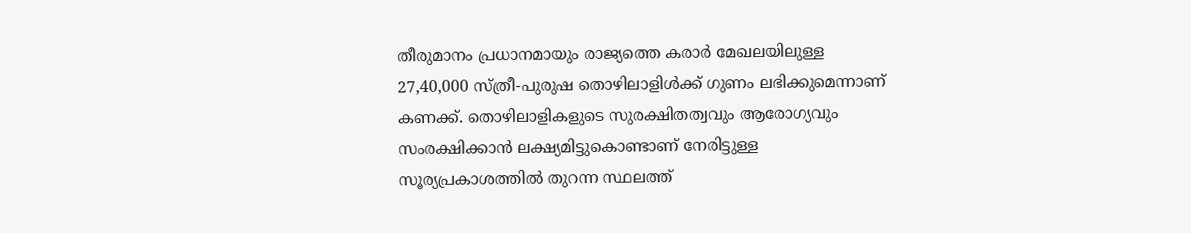തീരുമാനം പ്രധാനമായും രാജ്യത്തെ കരാർ മേഖലയിലുള്ള 27,40,000 സ്ത്രീ-പുരുഷ തൊഴിലാളിൾക്ക് ഗുണം ലഭിക്കുമെന്നാണ് കണക്ക്. തൊഴിലാളികളുടെ സുരക്ഷിതത്വവും ആരോഗ്യവും സംരക്ഷിക്കാൻ ലക്ഷ്യമിട്ടുകൊണ്ടാണ് നേരിട്ടുള്ള സൂര്യപ്രകാശത്തിൽ തുറന്ന സ്ഥലത്ത്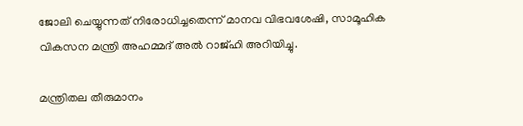ജോലി ചെയ്യുന്നത് നിരോധിച്ചതെന്ന് മാനവ വിഭവശേഷി, സാമൂഹിക വികസന മന്ത്രി അഹമ്മദ് അൽ റാജ്ഹി അറിയിച്ചു.

മന്ത്രിതല തീരുമാനം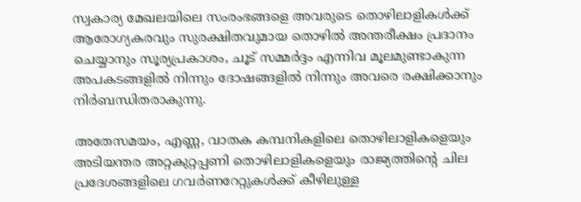സ്വകാര്യ മേഖലയിലെ സംരംഭങ്ങളെ അവരുടെ തൊഴിലാളികൾക്ക് ആരോഗ്യകരവും സുരക്ഷിതവുമായ തൊഴിൽ അന്തരീക്ഷം പ്രദാനം ചെയ്യാനും സൂര്യപ്രകാശം, ചൂട് സമ്മർദ്ദം എന്നിവ മൂലമുണ്ടാകുന്ന അപകടങ്ങളിൽ നിന്നും ദോഷങ്ങളിൽ നിന്നും അവരെ രക്ഷിക്കാനും നിർബന്ധിതരാകുന്നു.

അതേസമയം, എണ്ണ, വാതക കമ്പനികളിലെ തൊഴിലാളികളെയും അടിയന്തര അറ്റകുറ്റപ്പണി തൊഴിലാളികളെയും രാജ്യത്തിന്റെ ചില പ്രദേശങ്ങളിലെ ഗവർണറേറ്റുകൾക്ക് കീഴിലുള്ള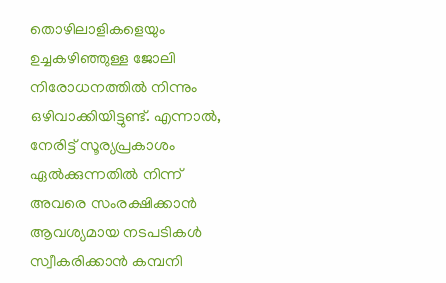തൊഴിലാളികളെയും ഉച്ചകഴിഞ്ഞുള്ള ജോലി നിരോധനത്തിൽ നിന്നും ഒഴിവാക്കിയിട്ടുണ്ട്. എന്നാൽ, നേരിട്ട് സൂര്യപ്രകാശം ഏൽക്കുന്നതിൽ നിന്ന് അവരെ സംരക്ഷിക്കാൻ ആവശ്യമായ നടപടികൾ സ്വീകരിക്കാൻ കമ്പനി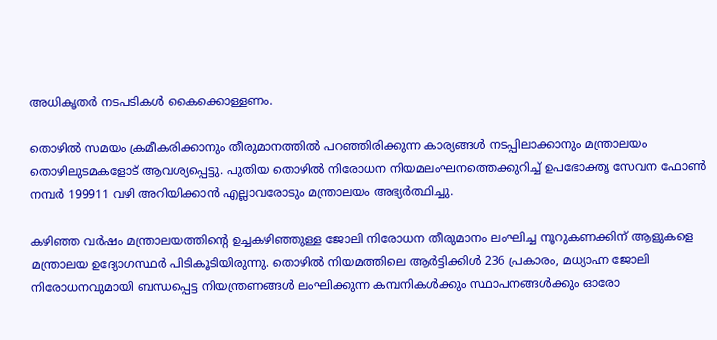അധികൃതർ നടപടികൾ കൈക്കൊള്ളണം.

തൊഴിൽ സമയം ക്രമീകരിക്കാനും തീരുമാനത്തിൽ പറഞ്ഞിരിക്കുന്ന കാര്യങ്ങൾ നടപ്പിലാക്കാനും മന്ത്രാലയം തൊഴിലുടമകളോട് ആവശ്യപ്പെട്ടു. പുതിയ തൊഴിൽ നിരോധന നിയമലംഘനത്തെക്കുറിച്ച് ഉപഭോക്തൃ സേവന ഫോൺ നമ്പർ 199911 വഴി അറിയിക്കാൻ എല്ലാവരോടും മന്ത്രാലയം അഭ്യർത്ഥിച്ചു.

കഴിഞ്ഞ വർഷം മന്ത്രാലയത്തിന്റെ ഉച്ചകഴിഞ്ഞുള്ള ജോലി നിരോധന തീരുമാനം ലംഘിച്ച നൂറുകണക്കിന് ആളുകളെ മന്ത്രാലയ ഉദ്യോഗസ്ഥർ പിടികൂടിയിരുന്നു. തൊഴിൽ നിയമത്തിലെ ആർട്ടിക്കിൾ 236 പ്രകാരം, മധ്യാഹ്ന ജോലി നിരോധനവുമായി ബന്ധപ്പെട്ട നിയന്ത്രണങ്ങൾ ലംഘിക്കുന്ന കമ്പനികൾക്കും സ്ഥാപനങ്ങൾക്കും ഓരോ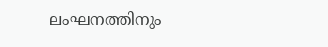ലംഘനത്തിനും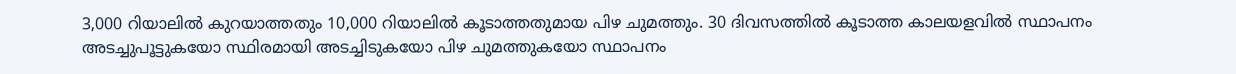3,000 റിയാലിൽ കുറയാത്തതും 10,000 റിയാലിൽ കൂടാത്തതുമായ പിഴ ചുമത്തും. 30 ദിവസത്തിൽ കൂടാത്ത കാലയളവിൽ സ്ഥാപനം അടച്ചുപൂട്ടുകയോ സ്ഥിരമായി അടച്ചിടുകയോ പിഴ ചുമത്തുകയോ സ്ഥാപനം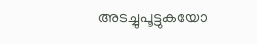അടച്ചുപൂട്ടുകയോ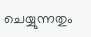ചെയ്യുന്നതും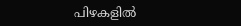പിഴകളിൽ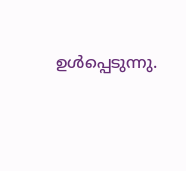ഉൾപ്പെടുന്നു.